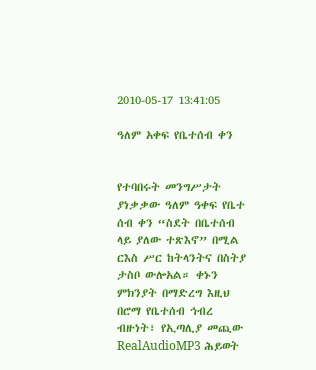2010-05-17 13:41:05

ዓለም አቀፍ የቤተሰብ ቀን


የተባበሩት መንግሥታት ያነቃቃው ዓለም ዓቀፍ የቤተ ሰብ ቀን “ስደት በቤተሰብ ላይ ያለው ተጽእኖ” በሚል ርእስ ሥር ከትላንትና በስትያ ታስቦ ውሎአል። ቀኑን ምክንያት በማድረግ እዚህ በሮማ የቤተሰብ ኅብረ ብዙነት፣ የኢጣሊያ መጪው RealAudioMP3 ሕይወት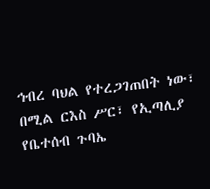ኅብረ ባህል የተረጋገጠበት ነው፣ በሚል ርእስ ሥር፣ የኢጣሊያ የቤተሰብ ጉባኤ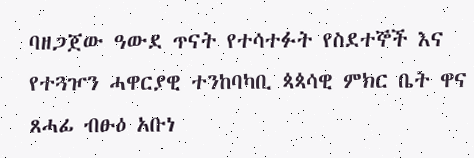ባዘጋጀው ዓውደ ጥናት የተሳተፉት የስደተኞች እና የተጓዦን ሓዋርያዊ ተንከባካቢ ጳጳሳዊ ምክር ቤት ዋና ጸሓፊ ብፁዕ አቡነ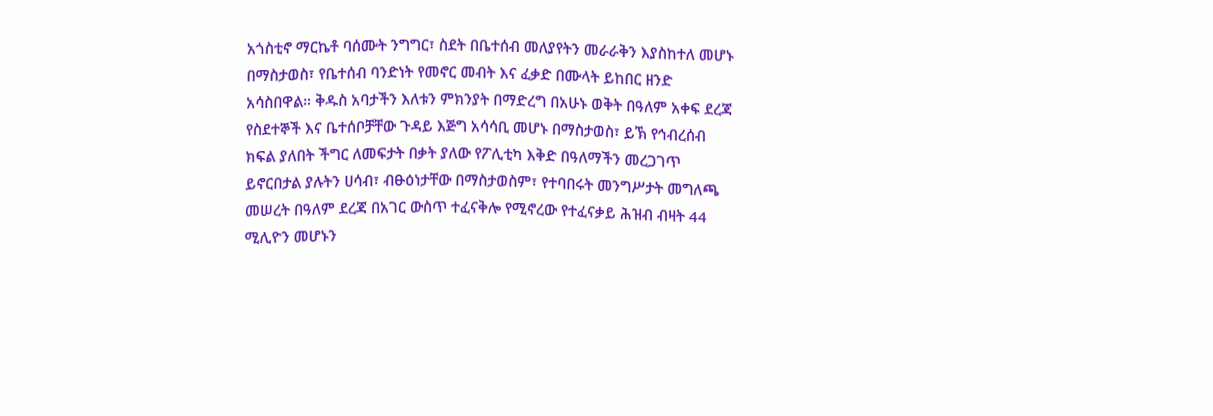አጎስቲኖ ማርኬቶ ባሰሙት ንግግር፣ ስደት በቤተሰብ መለያየትን መራራቅን እያስከተለ መሆኑ በማስታወስ፣ የቤተሰብ ባንድነት የመኖር መብት እና ፈቃድ በሙላት ይከበር ዘንድ አሳስበዋል። ቅዱስ አባታችን እለቱን ምክንያት በማድረግ በአሁኑ ወቅት በዓለም አቀፍ ደረጃ የስደተኞች እና ቤተሰቦቻቸው ጉዳይ እጅግ አሳሳቢ መሆኑ በማስታወስ፣ ይኽ የኅብረሰብ ክፍል ያለበት ችግር ለመፍታት በቃት ያለው የፖሊቲካ እቅድ በዓለማችን መረጋገጥ ይኖርበታል ያሉትን ሀሳብ፣ ብፁዕነታቸው በማስታወስም፣ የተባበሩት መንግሥታት መግለጫ መሠረት በዓለም ደረጃ በአገር ውስጥ ተፈናቅሎ የሚኖረው የተፈናቃይ ሕዝብ ብዛት 44 ሚሊዮን መሆኑን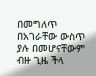በመግለጥ በአገራቸው ውስጥ ያሉ በመሆናቸውም ብዙ ጊዜ ችላ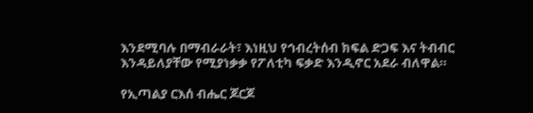እንደሚባሉ በማብራራት፣ እነዚህ የኅብረትሰብ ክፍል ድጋፍ እና ትብብር እንዳይለያቸው የሚያነቃቃ የፖለቲካ ፍቃድ እንዲኖር አደራ ብለዋል።

የኢጣልያ ርእሰ ብሔር ጆርጆ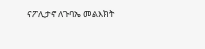ናፖሊታኖ ለጉባኤ መልእክት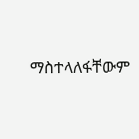ማስተላለፋቸውም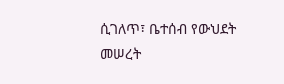ሲገለጥ፣ ቤተሰብ የውህደት መሠረት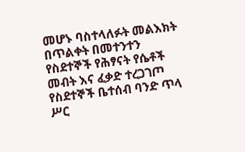መሆኑ ባስተላለፉት መልእክት በጥልቀት በመተንተን የስደተኞች የሕፃናት የሴቶች መብት እና ፈቃድ ተረጋገጦ የስደተኞች ቤተሰብ ባንድ ጥላ ሥር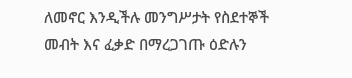ለመኖር እንዲችሉ መንግሥታት የስደተኞች መብት እና ፈቃድ በማረጋገጡ ዕድሉን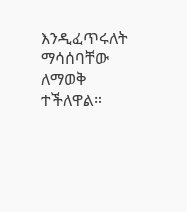እንዲፈጥሩለት ማሳሰባቸው ለማወቅ ተችለዋል።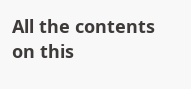All the contents on this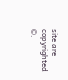site are copyrighted ©.